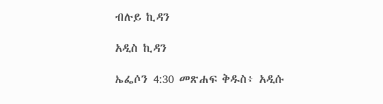ብሉይ ኪዳን

አዲስ ኪዳን

ኤፌሶን 4:30 መጽሐፍ ቅዱስ፥ አዲሱ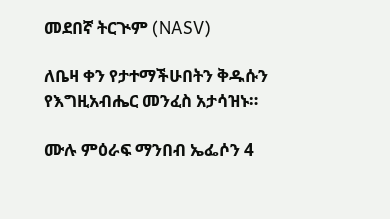መደበኛ ትርጒም (NASV)

ለቤዛ ቀን የታተማችሁበትን ቅዱሱን የእግዚአብሔር መንፈስ አታሳዝኑ።

ሙሉ ምዕራፍ ማንበብ ኤፌሶን 4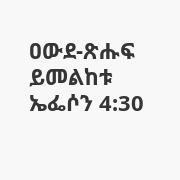ዐውደ-ጽሑፍ ይመልከቱ ኤፌሶን 4:30